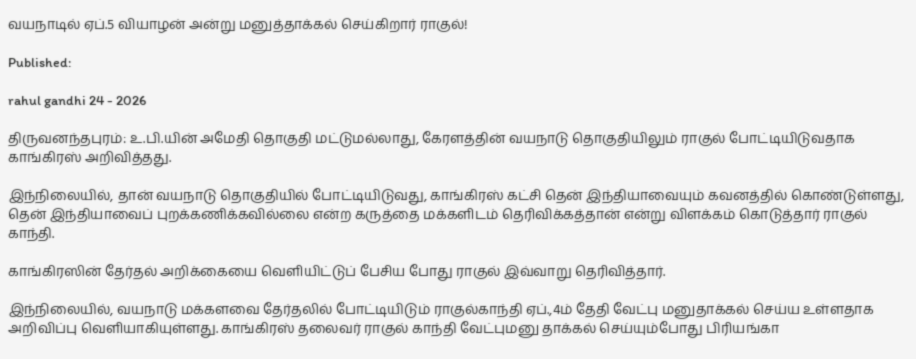வயநாடில் ஏப்.5 வியாழன் அன்று மனுத்தாக்கல் செய்கிறார் ராகுல்!

Published:

rahul gandhi 24 - 2026

திருவனந்தபுரம்: உ.பி.யின் அமேதி தொகுதி மட்டுமல்லாது, கேரளத்தின் வயநாடு தொகுதியிலும் ராகுல் போட்டியிடுவதாக காங்கிரஸ் அறிவித்தது.

இந்நிலையில், தான் வயநாடு தொகுதியில் போட்டியிடுவது, காங்கிரஸ் கட்சி தென் இந்தியாவையும் கவனத்தில் கொண்டுள்ளது, தென் இந்தியாவைப் புறக்கணிக்கவில்லை என்ற கருத்தை மக்களிடம் தெரிவிக்கத்தான் என்று விளக்கம் கொடுத்தார் ராகுல் காந்தி.

காங்கிரஸின் தேர்தல் அறிக்கையை வெளியிட்டுப் பேசிய போது ராகுல் இவ்வாறு தெரிவித்தார்.

இந்நிலையில், வயநாடு மக்களவை தேர்தலில் போட்டியிடும் ராகுல்காந்தி ஏப்.,4ம் தேதி வேட்பு மனுதாக்கல் செய்ய உள்ளதாக அறிவிப்பு வெளியாகியுள்ளது. காங்கிரஸ் தலைவர் ராகுல் காந்தி வேட்புமனு தாக்கல் செய்யும்போது பிரியங்கா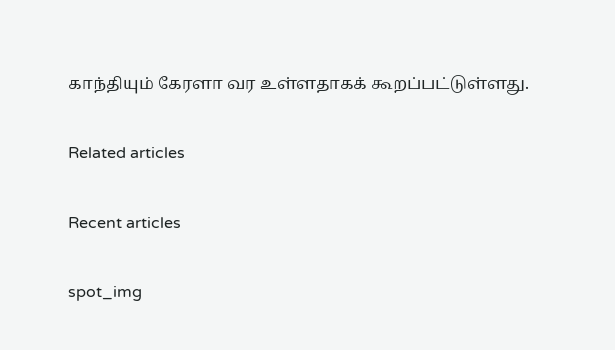காந்தியும் கேரளா வர உள்ளதாகக் கூறப்பட்டுள்ளது.

Related articles

Recent articles

spot_img